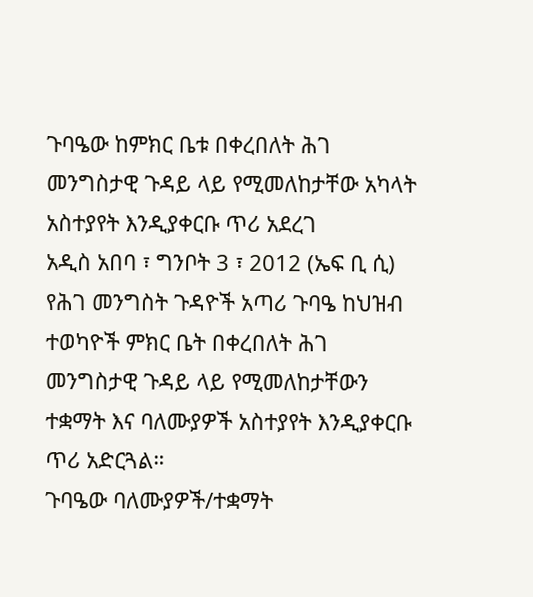ጉባዔው ከምክር ቤቱ በቀረበለት ሕገ መንግስታዊ ጉዳይ ላይ የሚመለከታቸው አካላት አስተያየት እንዲያቀርቡ ጥሪ አደረገ
አዲስ አበባ ፣ ግንቦት 3 ፣ 2012 (ኤፍ ቢ ሲ) የሕገ መንግስት ጉዳዮች አጣሪ ጉባዔ ከህዝብ ተወካዮች ምክር ቤት በቀረበለት ሕገ መንግስታዊ ጉዳይ ላይ የሚመለከታቸውን ተቋማት እና ባለሙያዎች አስተያየት እንዲያቀርቡ ጥሪ አድርጓል።
ጉባዔው ባለሙያዎች/ተቋማት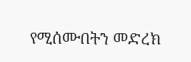የሚሰሙበትን መድረክ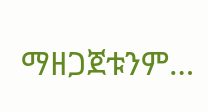ማዘጋጀቱንም…